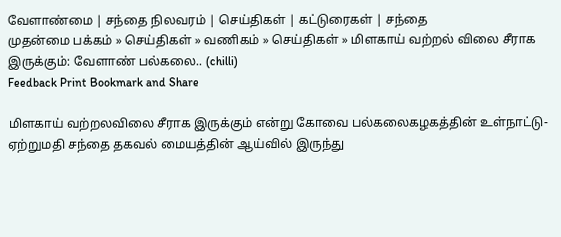வேளாண்மை | சந்தை நிலவரம் | செய்திகள் | கட்டுரைகள் | ச‌ந்தை
முதன்மை பக்கம் » செய்திகள் » வ‌ணிக‌ம் » செய்திகள் » மிளகாய் வற்றல் விலை சீராக இருக்கும்: வேளாண் பல்கலை.. (chilli)
Feedback Print Bookmark and Share

மிளகாய் வற்றலவிலை சீராக இருக்கும் என்று கோவை பல்கலைகழகத்தின் உள்நாட்டு-ஏற்றுமதி சந்தை தகவல் மையத்தின் ஆய்வில் இருந்து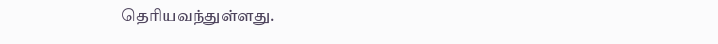தெரியவந்துள்ளது.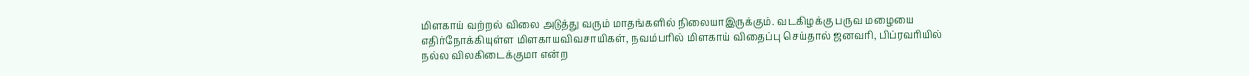மிளகாய் வற்றல் விலை அடுத்து வரும் மாதங்களில் நிலையாஇருக்கும். வடகிழக்கு பருவ மழையை எதிர்நோக்கியுள்ள மிளகாயவிவசாயிகள், நவம்பரில் மிளகாய் விதைப்பு செய்தால் ஜனவரி, பிப்ரவரியில் நல்ல விலகிடைக்குமா என்ற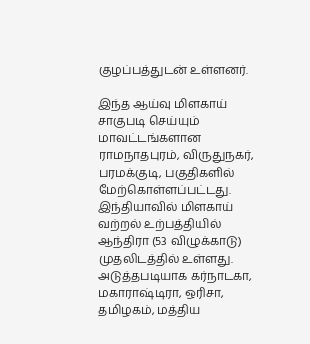குழப்பத்துடன் உள்ளனர்.

இந்த ஆய்வு மிளகாய் சாகுபடி செய்யும் மாவட்டங்களான ராமநாதபுரம், விருதுநகர், பரமக்குடி, பகுதிகளில் மேற்கொள்ளப்பட்டது.
இந்தியாவில் மிளகாய் வற்றல் உற்பத்தியில் ஆந்திரா (53 விழுக்காடு) முதலிடத்தில் உள்ளது. அடுத்தபடியாக கர்நாடகா, மகாராஷ்டிரா, ஒரிசா, தமிழகம், மத்திய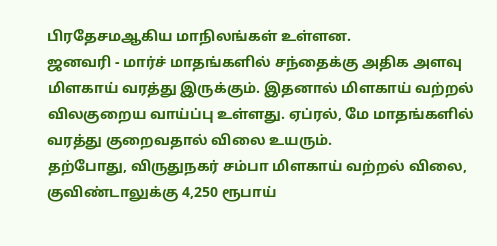பிரதேசமஆகிய மாநிலங்கள் உள்ளன.
ஜனவரி - மார்ச் மாதங்களில் சந்தைக்கு அதிக அளவு மிளகாய் வரத்து இருக்கும். இதனால் மிளகாய் வற்றல் விலகுறைய வாய்ப்பு உள்ளது. ஏப்ரல், மே மாதங்களில் வரத்து குறைவதால் விலை உயரும்.
தற்போது, விருதுநகர் சம்பா மிளகாய் வற்றல் விலை, குவிண்டாலுக்கு 4,250 ரூபாய்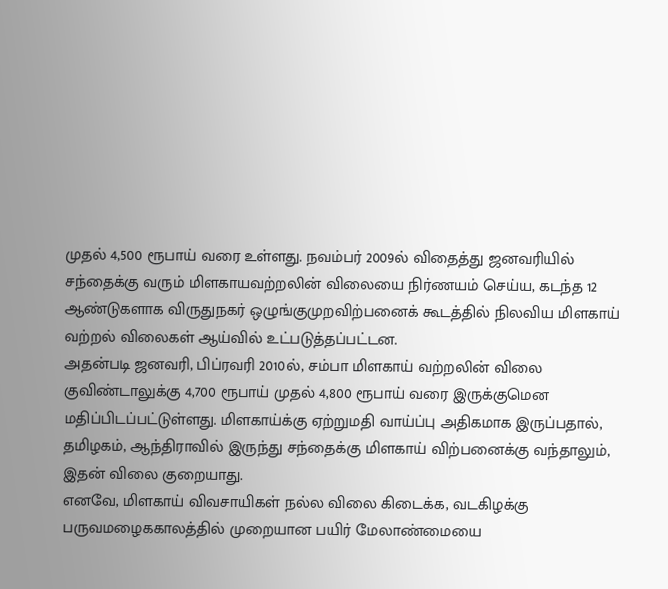முதல் 4,500 ரூபாய் வரை உள்ளது. நவம்பர் 2009ல் விதைத்து ஜனவரியில் சந்தைக்கு வரும் மிளகாயவற்றலின் விலையை நிர்ணயம் செய்ய, கடந்த 12 ஆண்டுகளாக விருதுநகர் ஒழுங்குமுறவிற்பனைக் கூடத்தில் நிலவிய மிளகாய் வற்றல் விலைகள் ஆய்வில் உட்படுத்தப்பட்டன.
அதன்படி ஜனவரி, பிப்ரவரி 2010ல், சம்பா மிளகாய் வற்றலின் விலை குவிண்டாலுக்கு 4,700 ரூபாய் முதல் 4,800 ரூபாய் வரை இருக்குமென மதிப்பிடப்பட்டுள்ளது. மிளகாய்க்கு ஏற்றுமதி வாய்ப்பு அதிகமாக இருப்பதால், தமிழகம், ஆந்திராவில் இருந்து சந்தைக்கு மிளகாய் விற்பனைக்கு வந்தாலும், இதன் விலை குறையாது.
எனவே, மிளகாய் விவசாயிகள் நல்ல விலை கிடைக்க, வடகிழக்கு பருவமழைககாலத்தில் முறையான பயிர் மேலாண்மையை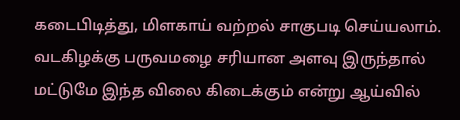கடைபிடித்து, மிளகாய் வற்றல் சாகுபடி செய்யலாம். வடகிழக்கு பருவமழை சரியான அளவு இருந்தால் மட்டுமே இந்த விலை கிடைக்கும் என்று ஆய்வில்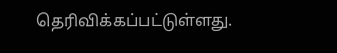தெரிவிக்கப்பட்டுள்ளது.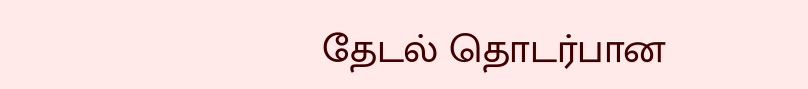தேட‌ல் தொட‌ர்பான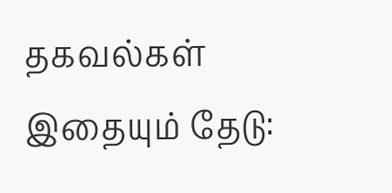தகவ‌ல்க‌ள்
இதையும் தேடு: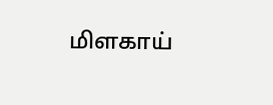மிளகாய்